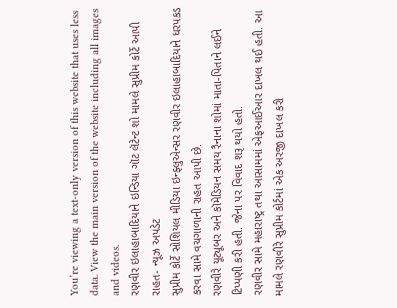You’re viewing a text-only version of this website that uses less data. View the main version of the website including all images and videos.
રણવીર ઇલાહાબાદિયાને ઇન્ડિયા ગૉટ લૅટેન્ટ શો મામલે સુપ્રીમ કોર્ટે આપી રાહત- ન્યૂઝ અપડેટ
સુપ્રીમ કોર્ટે સોશિયલ મીડિયા ઇન્ફ્લુએન્સર રણવીર ઇલાહાબાદિયાને ધરપકડ કરવા સામે વચગાળાની રાહત આપી છે.
રણવીરે યૂટ્યૂબર અને કૉમેડિયન સમય રૈનાના શોમાં માતા-પિતાને લઈને ટિપ્પણી કરી હતી. જેના પર વિવાદ શરૂ થયો હતો.
રણવીર સામે મહારાષ્ટ્ર તથા આસામમાં એફઆઈઆર દાખલ થઈ હતી. આ મામલે રણવીરે સુપ્રીમ કોર્ટમાં એક અરજી દાખલ કરી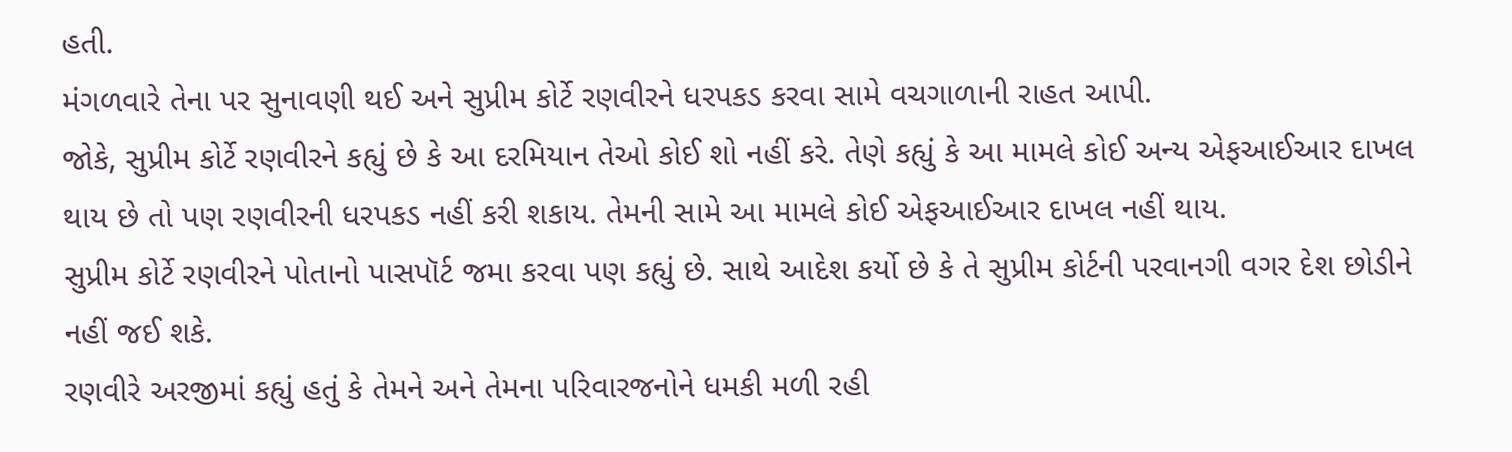હતી.
મંગળવારે તેના પર સુનાવણી થઈ અને સુપ્રીમ કોર્ટે રણવીરને ધરપકડ કરવા સામે વચગાળાની રાહત આપી.
જોકે, સુપ્રીમ કોર્ટે રણવીરને કહ્યું છે કે આ દરમિયાન તેઓ કોઈ શો નહીં કરે. તેણે કહ્યું કે આ મામલે કોઈ અન્ય એફઆઈઆર દાખલ થાય છે તો પણ રણવીરની ધરપકડ નહીં કરી શકાય. તેમની સામે આ મામલે કોઈ એફઆઈઆર દાખલ નહીં થાય.
સુપ્રીમ કોર્ટે રણવીરને પોતાનો પાસપૉર્ટ જમા કરવા પણ કહ્યું છે. સાથે આદેશ કર્યો છે કે તે સુપ્રીમ કોર્ટની પરવાનગી વગર દેશ છોડીને નહીં જઈ શકે.
રણવીરે અરજીમાં કહ્યું હતું કે તેમને અને તેમના પરિવારજનોને ધમકી મળી રહી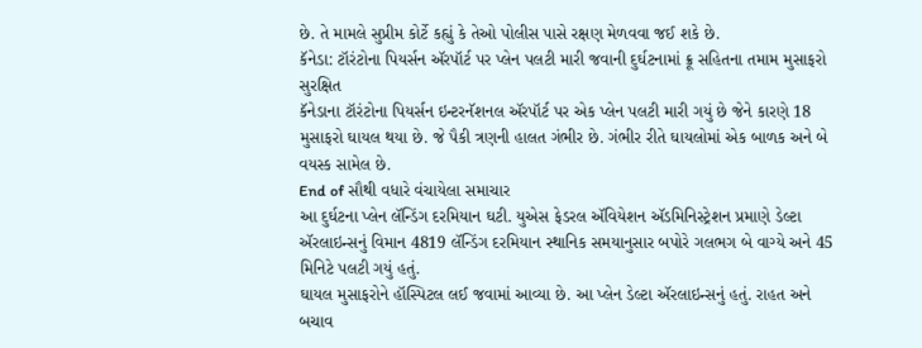છે. તે મામલે સુપ્રીમ કોર્ટે કહ્યું કે તેઓ પોલીસ પાસે રક્ષણ મેળવવા જઈ શકે છે.
કૅનેડા: ટૉરંટોના પિયર્સન ઍરપૉર્ટ પર પ્લેન પલટી મારી જવાની દુર્ઘટનામાં ક્રૂ સહિતના તમામ મુસાફરો સુરક્ષિત
કૅનેડાના ટૉરંટોના પિયર્સન ઇન્ટરનૅશનલ ઍરપૉર્ટ પર એક પ્લેન પલટી મારી ગયું છે જેને કારણે 18 મુસાફરો ઘાયલ થયા છે. જે પૈકી ત્રણની હાલત ગંભીર છે. ગંભીર રીતે ઘાયલોમાં એક બાળક અને બે વયસ્ક સામેલ છે.
End of સૌથી વધારે વંચાયેલા સમાચાર
આ દુર્ઘટના પ્લેન લૅન્ડિંગ દરમિયાન ઘટી. યુએસ ફેડરલ ઍવિયેશન ઍડમિનિસ્ટ્રેશન પ્રમાણે ડેલ્ટા ઍરલાઇન્સનું વિમાન 4819 લૅન્ડિંગ દરમિયાન સ્થાનિક સમયાનુસાર બપોરે ગલભગ બે વાગ્યે અને 45 મિનિટે પલટી ગયું હતું.
ઘાયલ મુસાફરોને હૉસ્પિટલ લઈ જવામાં આવ્યા છે. આ પ્લેન ડેલ્ટા ઍરલાઇન્સનું હતું. રાહત અને બચાવ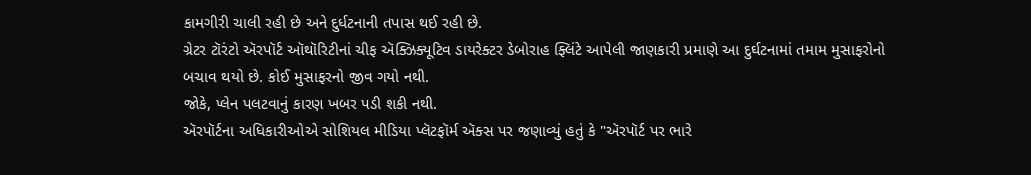કામગીરી ચાલી રહી છે અને દુર્ધટનાની તપાસ થઈ રહી છે.
ગ્રેટર ટૉરંટો ઍરપૉર્ટ ઑથૉરિટીનાં ચીફ ઍક્ઝિક્યૂટિવ ડાયરેક્ટર ડેબોરાહ ફ્લિંટે આપેલી જાણકારી પ્રમાણે આ દુર્ઘટનામાં તમામ મુસાફરોનો બચાવ થયો છે. કોઈ મુસાફરનો જીવ ગયો નથી.
જોકે, પ્લેન પલટવાનું કારણ ખબર પડી શકી નથી.
ઍરપૉર્ટના અધિકારીઓએ સોશિયલ મીડિયા પ્લૅટફૉર્મ ઍક્સ પર જણાવ્યું હતું કે "ઍરપૉર્ટ પર ભારે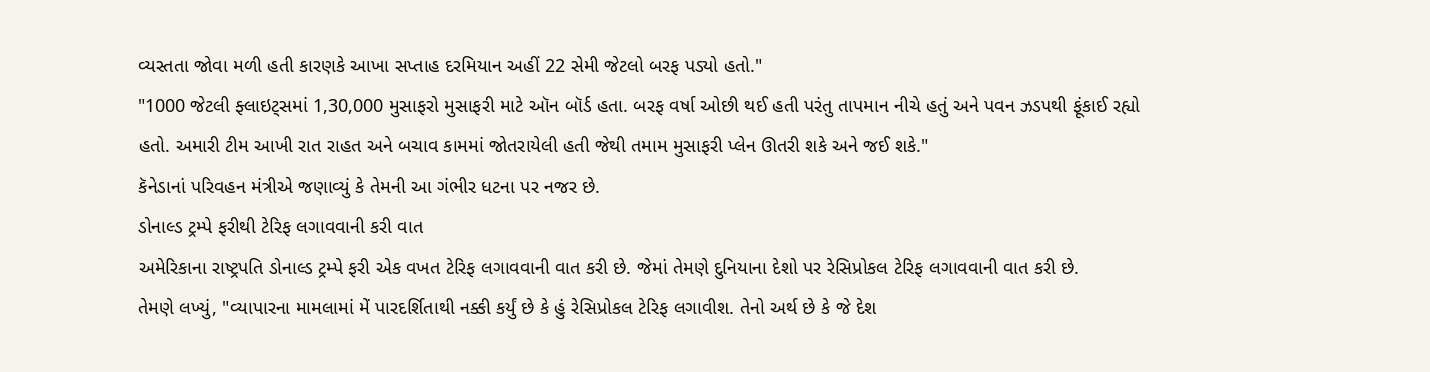વ્યસ્તતા જોવા મળી હતી કારણકે આખા સપ્તાહ દરમિયાન અહીં 22 સેમી જેટલો બરફ પડ્યો હતો."
"1000 જેટલી ફ્લાઇટ્સમાં 1,30,000 મુસાફરો મુસાફરી માટે ઑન બૉર્ડ હતા. બરફ વર્ષા ઓછી થઈ હતી પરંતુ તાપમાન નીચે હતું અને પવન ઝડપથી ફૂંકાઈ રહ્યો હતો. અમારી ટીમ આખી રાત રાહત અને બચાવ કામમાં જોતરાયેલી હતી જેથી તમામ મુસાફરી પ્લેન ઊતરી શકે અને જઈ શકે."
કૅનેડાનાં પરિવહન મંત્રીએ જણાવ્યું કે તેમની આ ગંભીર ધટના પર નજર છે.
ડોનાલ્ડ ટ્રમ્પે ફરીથી ટેરિફ લગાવવાની કરી વાત
અમેરિકાના રાષ્ટ્રપતિ ડોનાલ્ડ ટ્રમ્પે ફરી એક વખત ટેરિફ લગાવવાની વાત કરી છે. જેમાં તેમણે દુનિયાના દેશો પર રેસિપ્રોકલ ટેરિફ લગાવવાની વાત કરી છે.
તેમણે લખ્યું, "વ્યાપારના મામલામાં મેં પારદર્શિતાથી નક્કી કર્યું છે કે હું રેસિપ્રોકલ ટેરિફ લગાવીશ. તેનો અર્થ છે કે જે દેશ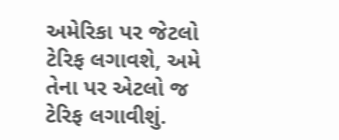અમેરિકા પર જેટલો ટેરિફ લગાવશે, અમે તેના પર એટલો જ ટેરિફ લગાવીશું.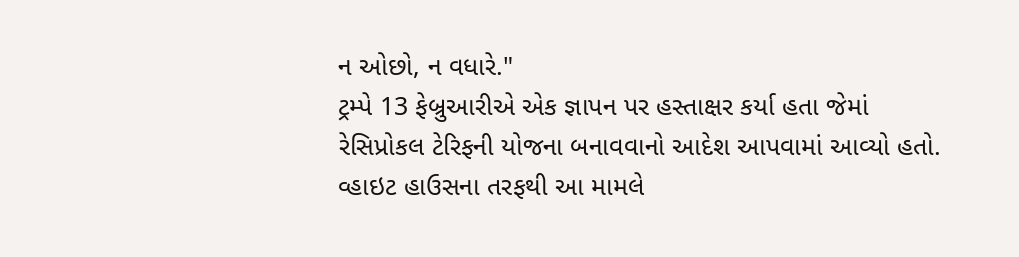ન ઓછો, ન વધારે."
ટ્રમ્પે 13 ફેબ્રુઆરીએ એક જ્ઞાપન પર હસ્તાક્ષર કર્યા હતા જેમાં રેસિપ્રોકલ ટેરિફની યોજના બનાવવાનો આદેશ આપવામાં આવ્યો હતો.
વ્હાઇટ હાઉસના તરફથી આ મામલે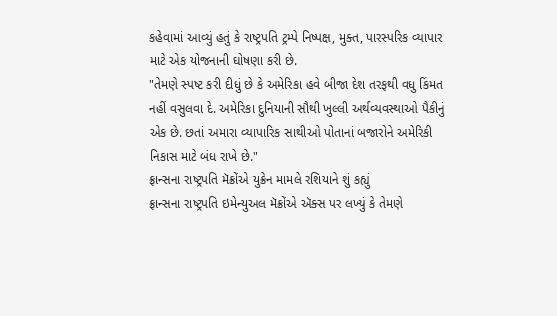કહેવામાં આવ્યું હતું કે રાષ્ટ્રપતિ ટ્રમ્પે નિષ્પક્ષ, મુક્ત, પારસ્પરિક વ્યાપાર માટે એક યોજનાની ઘોષણા કરી છે.
"તેમણે સ્પષ્ટ કરી દીધું છે કે અમેરિકા હવે બીજા દેશ તરફથી વધુ કિંમત નહીં વસુલવા દે. અમેરિકા દુનિયાની સૌથી ખુલ્લી અર્થવ્યવસ્થાઓ પૈકીનું એક છે. છતાં અમારા વ્યાપારિક સાથીઓ પોતાનાં બજારોને અમેરિકી નિકાસ માટે બંધ રાખે છે."
ફ્રાન્સના રાષ્ટ્રપતિ મૅક્રોંએ યુક્રેન મામલે રશિયાને શું કહ્યું
ફ્રાન્સના રાષ્ટ્રપતિ ઇમેન્યુઅલ મૅક્રોંએ ઍક્સ પર લખ્યું કે તેમણે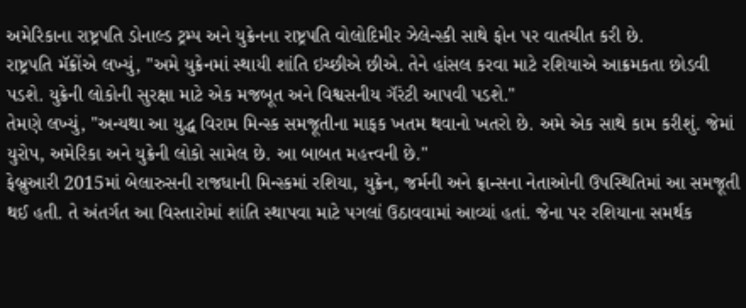અમેરિકાના રાષ્ટ્રપતિ ડોનાલ્ડ ટ્રમ્પ અને યુક્રેનના રાષ્ટ્રપતિ વોલોદિમીર ઝેલેન્સ્કી સાથે ફોન પર વાતચીત કરી છે.
રાષ્ટ્રપતિ મૅક્રોંએ લખ્યું, "અમે યુક્રેનમાં સ્થાયી શાંતિ ઇચ્છીએ છીએ. તેને હાંસલ કરવા માટે રશિયાએ આક્રમકતા છોડવી પડશે. યુક્રેની લોકોની સુરક્ષા માટે એક મજબૂત અને વિશ્વસનીય ગૅરંટી આપવી પડશે."
તેમણે લખ્યું, "અન્યથા આ યુદ્ધ વિરામ મિન્સ્ક સમજૂતીના માફક ખતમ થવાનો ખતરો છે. અમે એક સાથે કામ કરીશું. જેમાં યુરોપ, અમેરિકા અને યુક્રેની લોકો સામેલ છે. આ બાબત મહત્ત્વની છે."
ફેબ્રુઆરી 2015માં બેલારુસની રાજધાની મિન્સ્કમાં રશિયા, યુક્રેન, જર્મની અને ફ્રાન્સના નેતાઓની ઉપસ્થિતિમાં આ સમજૂતી થઈ હતી. તે અંતર્ગત આ વિસ્તારોમાં શાંતિ સ્થાપવા માટે પગલાં ઉઠાવવામાં આવ્યાં હતાં. જેના પર રશિયાના સમર્થક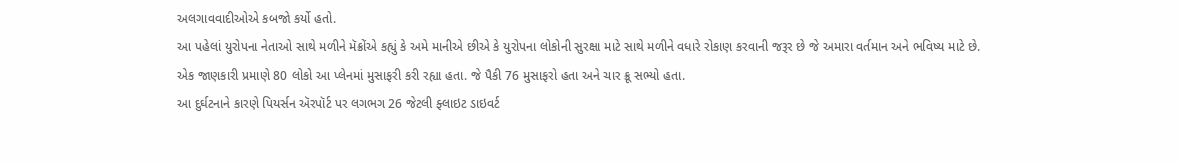અલગાવવાદીઓએ કબજો કર્યો હતો.
આ પહેલાં યુરોપના નેતાઓ સાથે મળીને મૅક્રોંએ કહ્યું કે અમે માનીએ છીએ કે યુરોપના લોકોની સુરક્ષા માટે સાથે મળીને વધારે રોકાણ કરવાની જરૂર છે જે અમારા વર્તમાન અને ભવિષ્ય માટે છે.
એક જાણકારી પ્રમાણે 80 લોકો આ પ્લેનમાં મુસાફરી કરી રહ્યા હતા. જે પૈકી 76 મુસાફરો હતા અને ચાર ક્રૂ સભ્યો હતા.
આ દુર્ઘટનાને કારણે પિયર્સન ઍરપૉર્ટ પર લગભગ 26 જેટલી ફ્લાઇટ ડાઇવર્ટ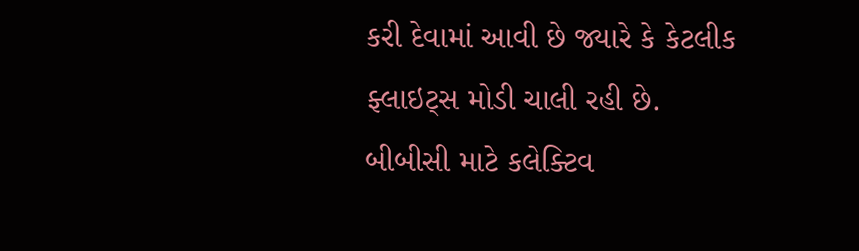કરી દેવામાં આવી છે જ્યારે કે કેટલીક ફ્લાઇટ્સ મોડી ચાલી રહી છે.
બીબીસી માટે કલેક્ટિવ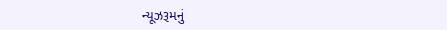ન્યૂઝરૂમનું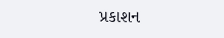પ્રકાશન